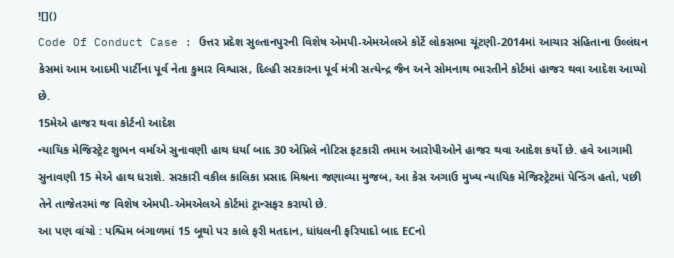![]()
Code Of Conduct Case : ઉત્તર પ્રદેશ સુલ્તાનપુરની વિશેષ એમપી-એમએલએ કોર્ટે લોકસભા ચૂંટણી-2014માં આચાર સંહિતાના ઉલ્લંઘન કેસમાં આમ આદમી પાર્ટીના પૂર્વ નેતા કુમાર વિશ્વાસ, દિલ્હી સરકારના પૂર્વ મંત્રી સત્યેન્દ્ર જૈન અને સોમનાથ ભારતીને કોર્ટમાં હાજર થવા આદેશ આપ્યો છે.
15મેએ હાજર થવા કોર્ટનો આદેશ
ન્યાયિક મેજિસ્ટ્રેટ શુભન વર્માએ સુનાવણી હાથ ધર્યા બાદ 30 એપ્રિલે નોટિસ ફટકારી તમામ આરોપીઓને હાજર થવા આદેશ કર્યો છે. હવે આગામી સુનાવણી 15 મેએ હાથ ધરાશે. સરકારી વકીલ કાલિકા પ્રસાદ મિશ્રના જણાવ્યા મુજબ, આ કેસ અગાઉ મુખ્ય ન્યાયિક મેજિસ્ટ્રેટમાં પેન્ડિંગ હતો, પછી તેને તાજેતરમાં જ વિશેષ એમપી-એમએલએ કોર્ટમાં ટ્રાન્સફર કરાયો છે.
આ પણ વાંચો : પશ્ચિમ બંગાળમાં 15 બૂથો પર કાલે ફરી મતદાન, ધાંધલની ફરિયાદો બાદ ECનો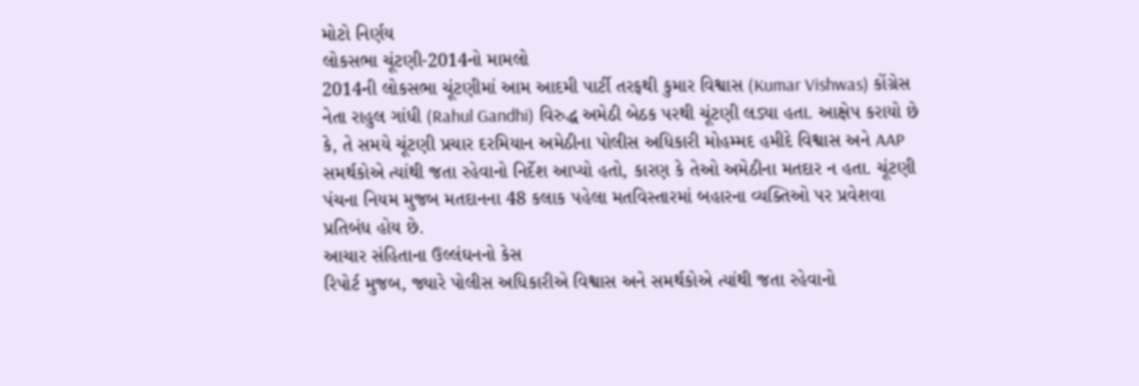મોટો નિર્ણય
લોકસભા ચૂંટણી-2014નો મામલો
2014ની લોકસભા ચૂંટણીમાં આમ આદમી પાર્ટી તરફથી કુમાર વિશ્વાસ (Kumar Vishwas) કોંગ્રેસ નેતા રાહુલ ગાંધી (Rahul Gandhi) વિરુદ્ધ અમેઠી બેઠક પરથી ચૂંટણી લડ્યા હતા. આક્ષેપ કરાયો છે કે, તે સમયે ચૂંટણી પ્રચાર દરમિયાન અમેઠીના પોલીસ અધિકારી મોહમ્મદ હમીદે વિશ્વાસ અને AAP સમર્થકોએ ત્યાંથી જતા રહેવાનો નિર્દેશ આપ્યો હતો, કારણ કે તેઓ અમેઠીના મતદાર ન હતા. ચૂંટણી પંચના નિયમ મુજબ મતદાનના 48 કલાક પહેલા મતવિસ્તારમાં બહારના વ્યક્તિઓ પર પ્રવેશવા પ્રતિબંધ હોય છે.
આચાર સંહિતાના ઉલ્લંઘનનો કેસ
રિપોર્ટ મુજબ, જ્યારે પોલીસ અધિકારીએ વિશ્વાસ અને સમર્થકોએ ત્યાંથી જતા રહેવાનો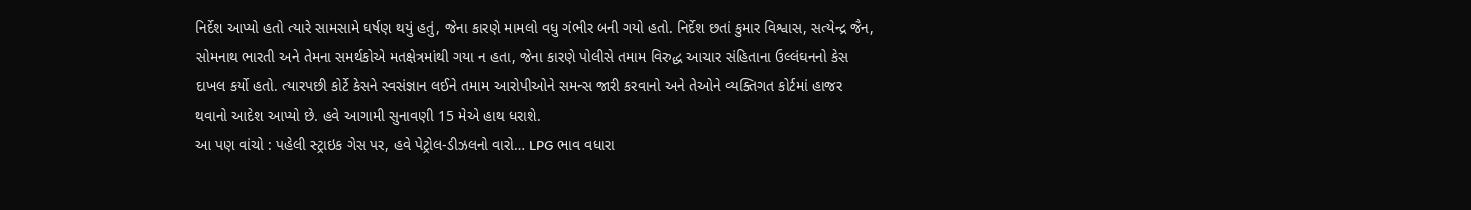નિર્દેશ આપ્યો હતો ત્યારે સામસામે ઘર્ષણ થયું હતું, જેના કારણે મામલો વધુ ગંભીર બની ગયો હતો. નિર્દેશ છતાં કુમાર વિશ્વાસ, સત્યેન્દ્ર જૈન, સોમનાથ ભારતી અને તેમના સમર્થકોએ મતક્ષેત્રમાંથી ગયા ન હતા, જેના કારણે પોલીસે તમામ વિરુદ્ધ આચાર સંહિતાના ઉલ્લંઘનનો કેસ દાખલ કર્યો હતો. ત્યારપછી કોર્ટે કેસને સ્વસંજ્ઞાન લઈને તમામ આરોપીઓને સમન્સ જારી કરવાનો અને તેઓને વ્યક્તિગત કોર્ટમાં હાજર થવાનો આદેશ આપ્યો છે. હવે આગામી સુનાવણી 15 મેએ હાથ ધરાશે.
આ પણ વાંચો : પહેલી સ્ટ્રાઇક ગેસ પર, હવે પેટ્રોલ-ડીઝલનો વારો… LPG ભાવ વધારા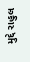મુદ્દે રાહુલ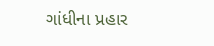ગાંધીના પ્રહાર